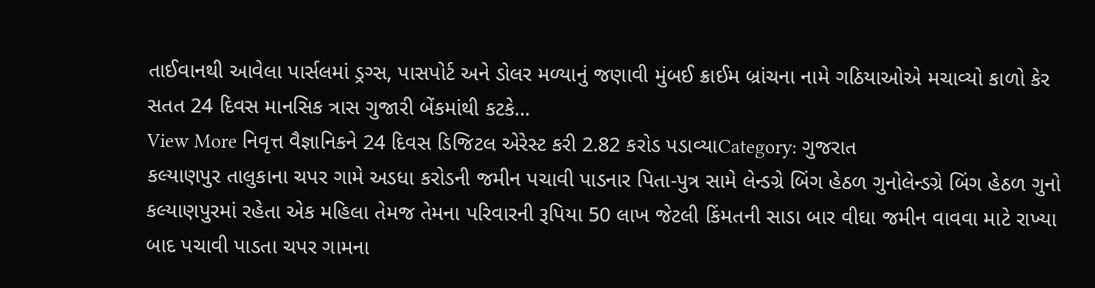તાઈવાનથી આવેલા પાર્સલમાં ડ્રગ્સ, પાસપોર્ટ અને ડોલર મળ્યાનું જણાવી મુંબઈ ક્રાઈમ બ્રાંચના નામે ગઠિયાઓએ મચાવ્યો કાળો કેર સતત 24 દિવસ માનસિક ત્રાસ ગુજારી બેંકમાંથી કટકે…
View More નિવૃત્ત વૈજ્ઞાનિકને 24 દિવસ ડિજિટલ એરેસ્ટ કરી 2.82 કરોડ પડાવ્યાCategory: ગુજરાત
કલ્યાણપુર તાલુકાના ચપર ગામે અડધા કરોડની જમીન પચાવી પાડનાર પિતા-પુત્ર સામે લેન્ડગ્રે બિંગ હેઠળ ગુનોલેન્ડગ્રે બિંગ હેઠળ ગુનો
કલ્યાણપુરમાં રહેતા એક મહિલા તેમજ તેમના પરિવારની રૂપિયા 50 લાખ જેટલી કિંમતની સાડા બાર વીઘા જમીન વાવવા માટે રાખ્યા બાદ પચાવી પાડતા ચપર ગામના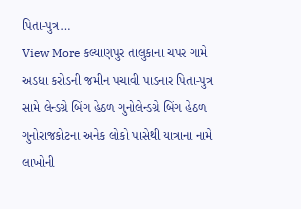પિતા-પુત્ર…
View More કલ્યાણપુર તાલુકાના ચપર ગામે અડધા કરોડની જમીન પચાવી પાડનાર પિતા-પુત્ર સામે લેન્ડગ્રે બિંગ હેઠળ ગુનોલેન્ડગ્રે બિંગ હેઠળ ગુનોરાજકોટના અનેક લોકો પાસેથી યાત્રાના નામે લાખોની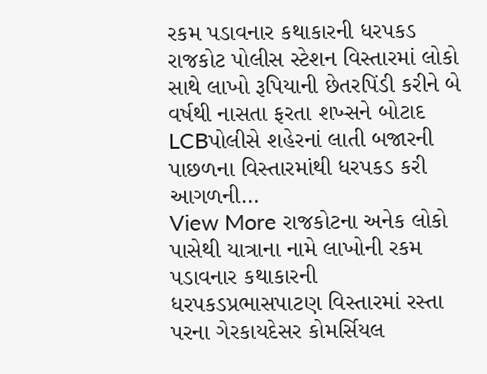રકમ પડાવનાર કથાકારની ધરપકડ
રાજકોટ પોલીસ સ્ટેશન વિસ્તારમાં લોકો સાથે લાખો રૂપિયાની છેતરપિંડી કરીને બે વર્ષથી નાસતા ફરતા શખ્સને બોટાદ LCBપોલીસે શહેરનાં લાતી બજારની પાછળના વિસ્તારમાંથી ધરપકડ કરી આગળની…
View More રાજકોટના અનેક લોકો પાસેથી યાત્રાના નામે લાખોની રકમ પડાવનાર કથાકારની ધરપકડપ્રભાસપાટણ વિસ્તારમાં રસ્તા પરના ગેરકાયદેસર કોમર્સિયલ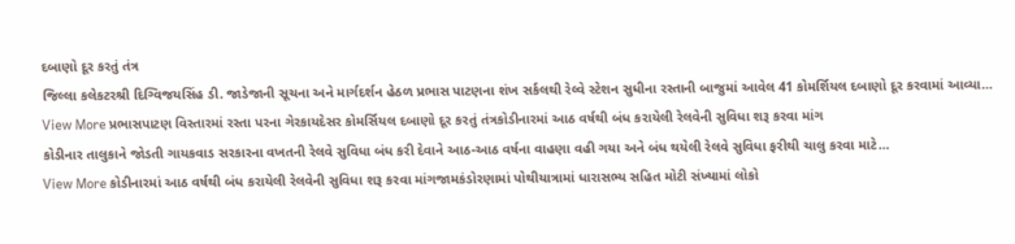દબાણો દૂર કરતું તંત્ર
જિલ્લા કલેકટરશ્રી દિગ્વિજયસિંહ ડી. જાડેજાની સૂચના અને માર્ગદર્શન હેઠળ પ્રભાસ પાટણના શંખ સર્કલથી રેલ્વે સ્ટેશન સુધીના રસ્તાની બાજુમાં આવેલ 41 કોમર્શિયલ દબાણો દૂર કરવામાં આવ્યા…
View More પ્રભાસપાટણ વિસ્તારમાં રસ્તા પરના ગેરકાયદેસર કોમર્સિયલ દબાણો દૂર કરતું તંત્રકોડીનારમાં આઠ વર્ષથી બંધ કરાયેલી રેલવેની સુવિધા શરૂ કરવા માંગ
કોડીનાર તાલુકાને જોડતી ગાયકવાડ સરકારના વખતની રેલવે સુવિધા બંધ કરી દેવાને આઠ-આઠ વર્ષના વાહણા વહી ગયા અને બંધ થયેલી રેલવે સુવિધા ફરીથી ચાલુ કરવા માટે…
View More કોડીનારમાં આઠ વર્ષથી બંધ કરાયેલી રેલવેની સુવિધા શરૂ કરવા માંગજામકંડોરણામાં પોથીયાત્રામાં ધારાસભ્ય સહિત મોટી સંખ્યામાં લોકો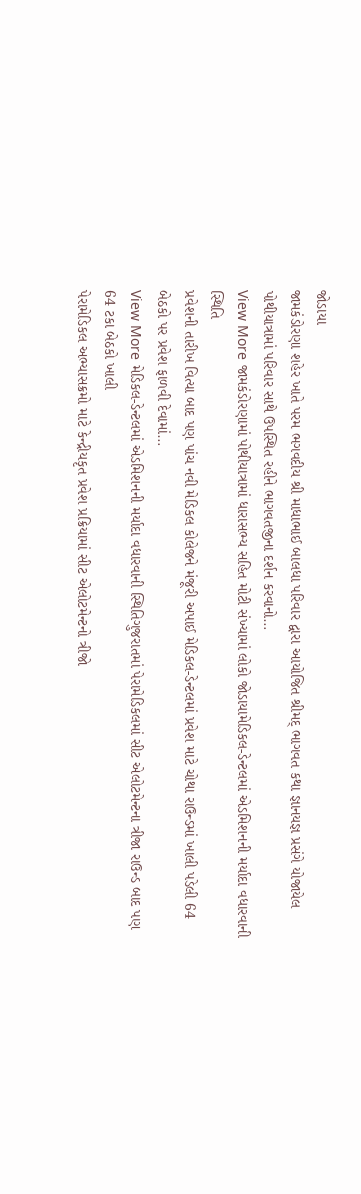જોડાયા
જામકંડોરણા શહેર ખાતે પરમ ભગવદીય શ્રી માધાભાઈ બાલધા પરિવાર દ્વારા આયોજિત શ્રીમદ્ ભાગવત કથા જ્ઞાનયજ્ઞ પ્રસંગે યોજાયેલ પોથીયાત્રામાં પરિવાર સાથે ઉપસ્થિત રહીને ભાગવતજીના દર્શન કરવાનો…
View More જામકંડોરણામાં પોથીયાત્રામાં ધારાસભ્ય સહિત મોટી સંખ્યામાં લોકો જોડાયામેડિકલ-ડેન્ટલમાં એડમિશનની મર્યાદા વધારવાની સ્થિતિ
પ્રવેશની તારીખ વિત્યા બાદ પણ પાંચ નવી મેડિકલ કોલેજને મંજૂરી અપાઈ મેડિકલ-ડેન્ટલમાં પ્રવેશ માટે ચોથા રાઉન્ડમાં ખાલી પડેલી 64 બેઠકો પર પ્રવેશ ફાળવી દેવામાં…
View More મેડિકલ-ડેન્ટલમાં એડમિશનની મર્યાદા વધારવાની સ્થિતિગુજરાતમાં પેરામેડિકલમાં સીટ એલોટમેન્ટના ત્રીજા રાઉન્ડ બાદ પણ 64 ટકા બેઠકો ખાલી
પેરામેડિકલ અભ્યાસક્રમો માટે કેન્દ્રીયકૃત પ્રવેશ પ્રક્રિયામાં સીટ એલોટમેન્ટનો ત્રીજો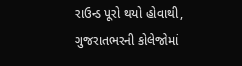રાઉન્ડ પૂરો થયો હોવાથી, ગુજરાતભરની કોલેજોમાં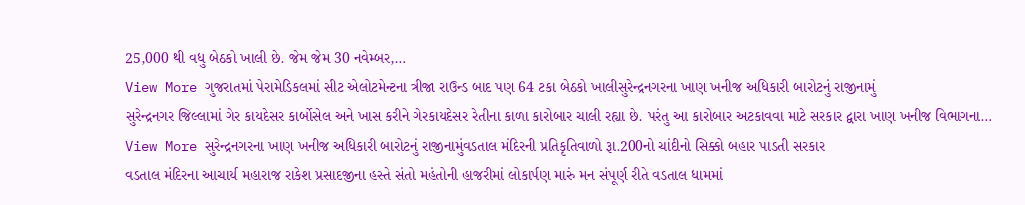25,000 થી વધુ બેઠકો ખાલી છે. જેમ જેમ 30 નવેમ્બર,…
View More ગુજરાતમાં પેરામેડિકલમાં સીટ એલોટમેન્ટના ત્રીજા રાઉન્ડ બાદ પણ 64 ટકા બેઠકો ખાલીસુરેન્દ્રનગરના ખાણ ખનીજ અધિકારી બારોટનું રાજીનામું
સુરેન્દ્રનગર જિલ્લામાં ગેર કાયદેસર કાર્બોસેલ અને ખાસ કરીને ગેરકાયદેસર રેતીના કાળા કારોબાર ચાલી રહ્યા છે. પરંતુ આ કારોબાર અટકાવવા માટે સરકાર દ્વારા ખાણ ખનીજ વિભાગના…
View More સુરેન્દ્રનગરના ખાણ ખનીજ અધિકારી બારોટનું રાજીનામુંવડતાલ મંદિરની પ્રતિકૃતિવાળો રૂા.200નો ચાંદીનો સિક્કો બહાર પાડતી સરકાર
વડતાલ મંદિરના આચાર્ય મહારાજ રાકેશ પ્રસાદજીના હસ્તે સંતો મહંતોની હાજરીમાં લોકાર્પણ મારું મન સંપૂર્ણ રીતે વડતાલ ધામમાં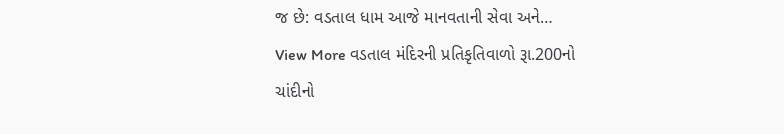જ છે: વડતાલ ધામ આજે માનવતાની સેવા અને…
View More વડતાલ મંદિરની પ્રતિકૃતિવાળો રૂા.200નો ચાંદીનો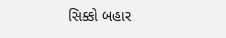સિક્કો બહાર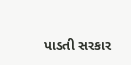પાડતી સરકાર